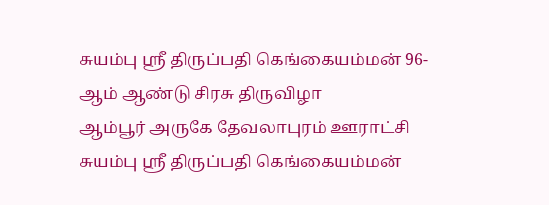சுயம்பு ஸ்ரீ திருப்பதி கெங்கையம்மன் 96-ஆம் ஆண்டு சிரசு திருவிழா
ஆம்பூர் அருகே தேவலாபுரம் ஊராட்சி சுயம்பு ஸ்ரீ திருப்பதி கெங்கையம்மன்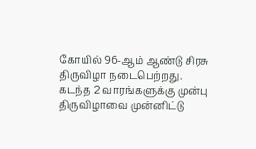கோயில் 96-ஆம் ஆண்டு சிரசு திருவிழா நடைபெற்றது.
கடந்த 2 வாரங்களுக்கு முன்பு திருவிழாவை முன்னிட்டு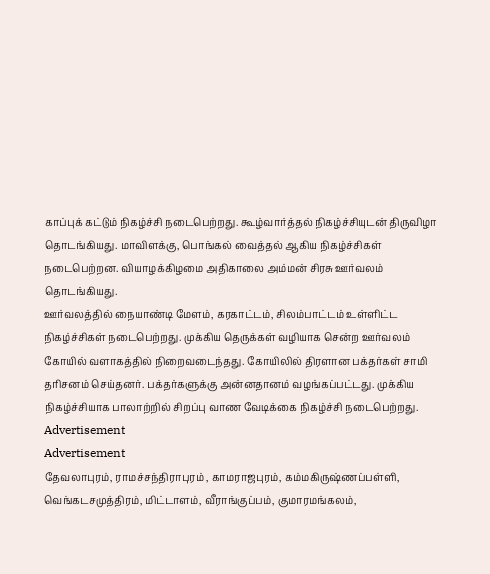காப்புக் கட்டும் நிகழ்ச்சி நடைபெற்றது. கூழ்வார்த்தல் நிகழ்ச்சியுடன் திருவிழா தொடங்கியது. மாவிளக்கு, பொங்கல் வைத்தல் ஆகிய நிகழ்ச்சிகள் நடைபெற்றன. வியாழக்கிழமை அதிகாலை அம்மன் சிரசு ஊர்வலம் தொடங்கியது.
ஊர்வலத்தில் நையாண்டி மேளம், கரகாட்டம், சிலம்பாட்டம் உள்ளிட்ட நிகழ்ச்சிகள் நடைபெற்றது. முக்கிய தெருக்கள் வழியாக சென்ற ஊர்வலம் கோயில் வளாகத்தில் நிறைவடைந்தது. கோயிலில் திரளான பக்தர்கள் சாமி தரிசனம் செய்தனர். பக்தர்களுக்கு அன்னதானம் வழங்கப்பட்டது. முக்கிய நிகழ்ச்சியாக பாலாற்றில் சிறப்பு வாண வேடிக்கை நிகழ்ச்சி நடைபெற்றது.
Advertisement
Advertisement
தேவலாபுரம், ராமச்சந்திராபுரம் , காமராஜபுரம், கம்மகிருஷ்ணப்பள்ளி, வெங்கடசமுத்திரம், மிட்டாளம், வீராங்குப்பம், குமாரமங்கலம்,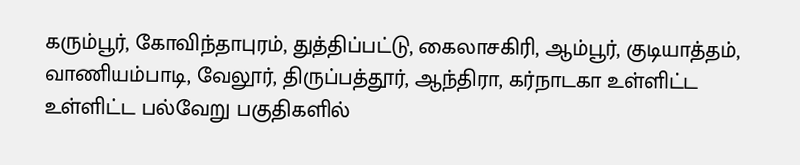கரும்பூர், கோவிந்தாபுரம், துத்திப்பட்டு, கைலாசகிரி, ஆம்பூர், குடியாத்தம், வாணியம்பாடி, வேலூர், திருப்பத்தூர், ஆந்திரா, கர்நாடகா உள்ளிட்ட உள்ளிட்ட பல்வேறு பகுதிகளில்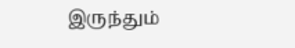இருந்தும்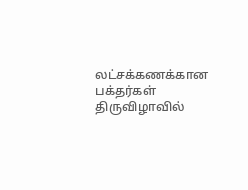லட்சக்கணக்கான பக்தர்கள் திருவிழாவில்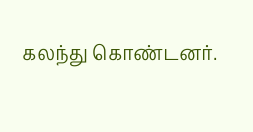கலந்து கொண்டனர்.